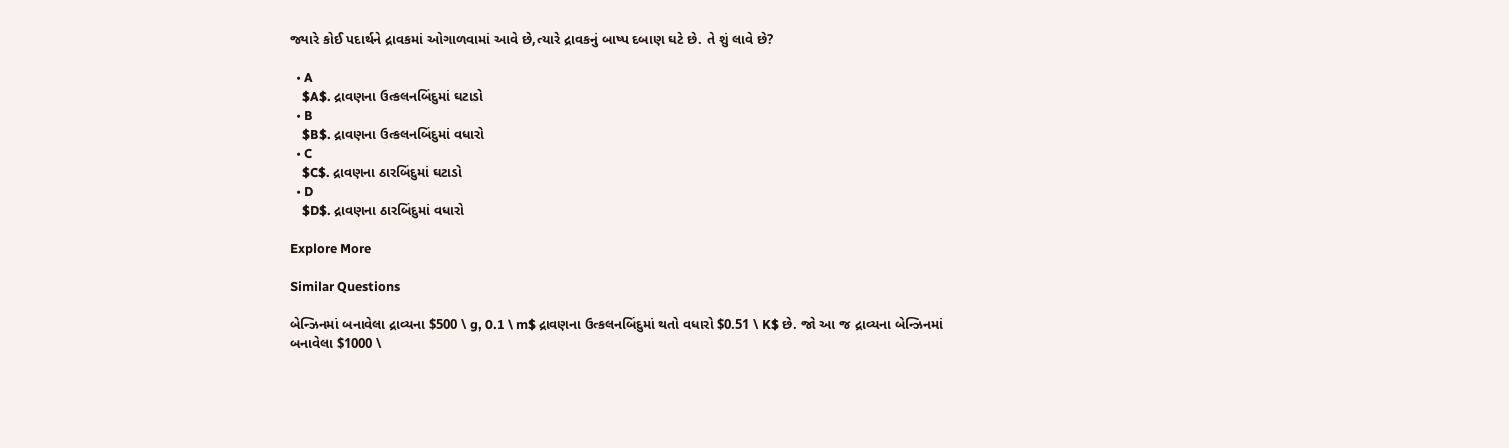જ્યારે કોઈ પદાર્થને દ્રાવકમાં ઓગાળવામાં આવે છે,ત્યારે દ્રાવકનું બાષ્પ દબાણ ઘટે છે. તે શું લાવે છે?

  • A
    $A$. દ્રાવણના ઉત્કલનબિંદુમાં ઘટાડો
  • B
    $B$. દ્રાવણના ઉત્કલનબિંદુમાં વધારો
  • C
    $C$. દ્રાવણના ઠારબિંદુમાં ઘટાડો
  • D
    $D$. દ્રાવણના ઠારબિંદુમાં વધારો

Explore More

Similar Questions

બેન્ઝિનમાં બનાવેલા દ્રાવ્યના $500 \ g, 0.1 \ m$ દ્રાવણના ઉત્કલનબિંદુમાં થતો વધારો $0.51 \ K$ છે. જો આ જ દ્રાવ્યના બેન્ઝિનમાં બનાવેલા $1000 \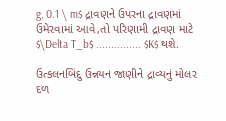g, 0.1 \ m$ દ્રાવણને ઉપરના દ્રાવણમાં ઉમેરવામાં આવે,તો પરિણામી દ્રાવણ માટે $\Delta T_b$ ............... $K$ થશે.

ઉત્કલનબિંદુ ઉન્નયન જાણીને દ્રાવ્યનું મોલર દળ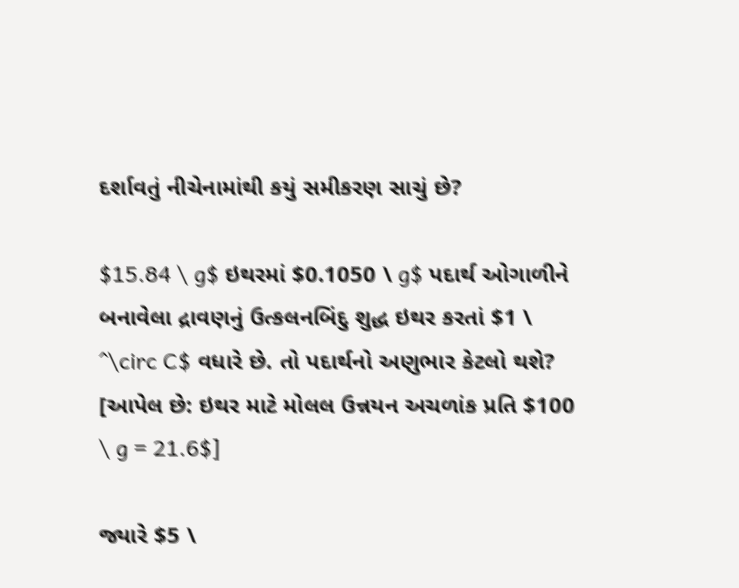દર્શાવતું નીચેનામાંથી કયું સમીકરણ સાચું છે?

$15.84 \ g$ ઇથરમાં $0.1050 \ g$ પદાર્થ ઓગાળીને બનાવેલા દ્રાવણનું ઉત્કલનબિંદુ શુદ્ધ ઇથર કરતાં $1 \ ^\circ C$ વધારે છે. તો પદાર્થનો અણુભાર કેટલો થશે? [આપેલ છે: ઇથર માટે મોલલ ઉન્નયન અચળાંક પ્રતિ $100 \ g = 21.6$]

જ્યારે $5 \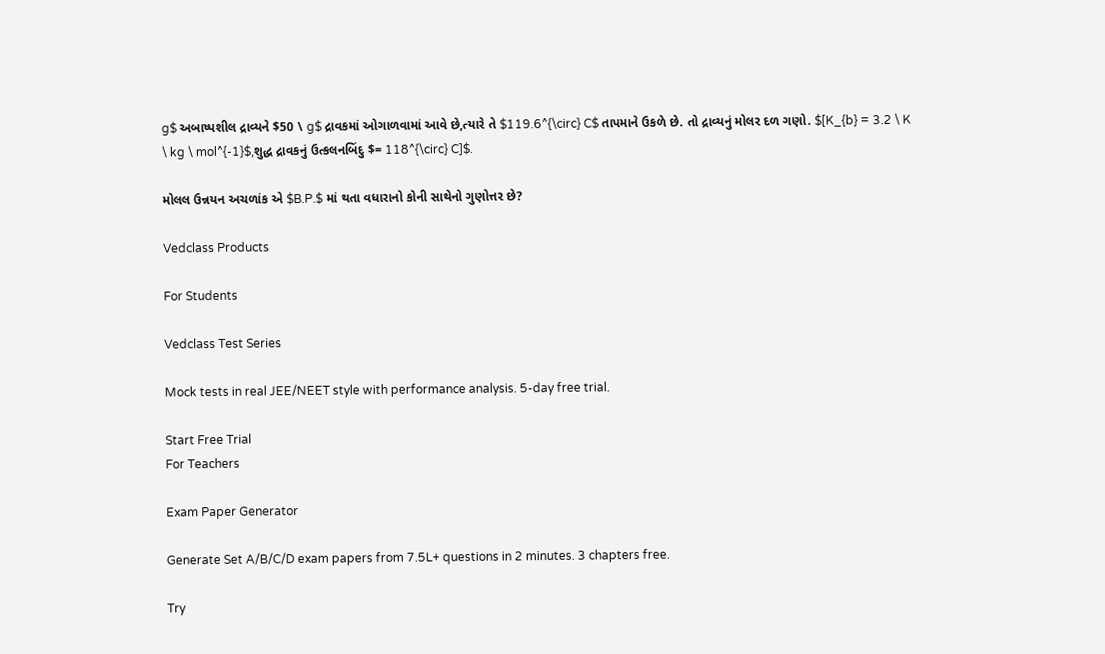g$ અબાષ્પશીલ દ્રાવ્યને $50 \ g$ દ્રાવકમાં ઓગાળવામાં આવે છે,ત્યારે તે $119.6^{\circ} C$ તાપમાને ઉકળે છે. તો દ્રાવ્યનું મોલર દળ ગણો. $[K_{b} = 3.2 \ K \ kg \ mol^{-1}$,શુદ્ધ દ્રાવકનું ઉત્કલનબિંદુ $= 118^{\circ} C]$.

મોલલ ઉન્નયન અચળાંક એ $B.P.$ માં થતા વધારાનો કોની સાથેનો ગુણોત્તર છે?

Vedclass Products

For Students

Vedclass Test Series

Mock tests in real JEE/NEET style with performance analysis. 5-day free trial.

Start Free Trial
For Teachers

Exam Paper Generator

Generate Set A/B/C/D exam papers from 7.5L+ questions in 2 minutes. 3 chapters free.

Try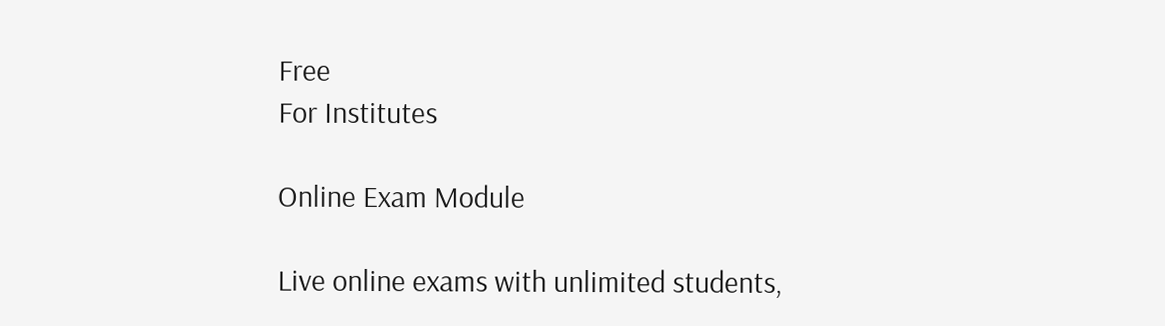Free
For Institutes

Online Exam Module

Live online exams with unlimited students,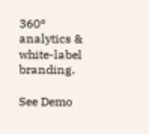360° analytics & white-label branding.

See Demo